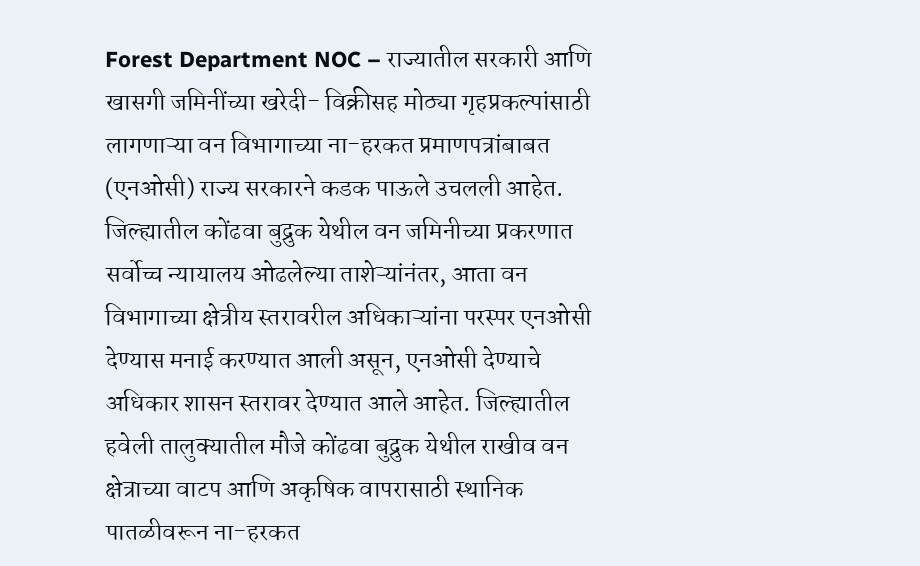Forest Department NOC – राज्यातील सरकारी आणि खासगी जमिनींच्या खरेदी- विक्रीसह मोठ्या गृहप्रकल्पांसाठी लागणाऱ्या वन विभागाच्या ना-हरकत प्रमाणपत्रांबाबत (एनओसी) राज्य सरकारने कडक पाऊले उचलली आहेत. जिल्ह्यातील कोंढवा बुद्रुक येथील वन जमिनीच्या प्रकरणात सर्वोच्च न्यायालय ओढलेल्या ताशेऱ्यांनंतर, आता वन विभागाच्या क्षेत्रीय स्तरावरील अधिकाऱ्यांना परस्पर एनओसी देण्यास मनाई करण्यात आली असून, एनओसी देण्याचे अधिकार शासन स्तरावर देण्यात आले आहेत. जिल्ह्यातील हवेली तालुक्यातील मौजे कोंढवा बुद्रुक येथील राखीव वन क्षेत्राच्या वाटप आणि अकृषिक वापरासाठी स्थानिक पातळीवरून ना-हरकत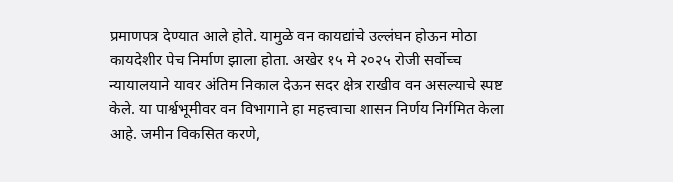प्रमाणपत्र देण्यात आले होते. यामुळे वन कायद्यांचे उल्लंघन होऊन मोठा कायदेशीर पेच निर्माण झाला होता. अखेर १५ मे २०२५ रोजी सर्वोच्च न्यायालयाने यावर अंतिम निकाल देऊन सदर क्षेत्र राखीव वन असल्याचे स्पष्ट केले. या पार्श्वभूमीवर वन विभागाने हा महत्त्वाचा शासन निर्णय निर्गमित केला आहे. जमीन विकसित करणे,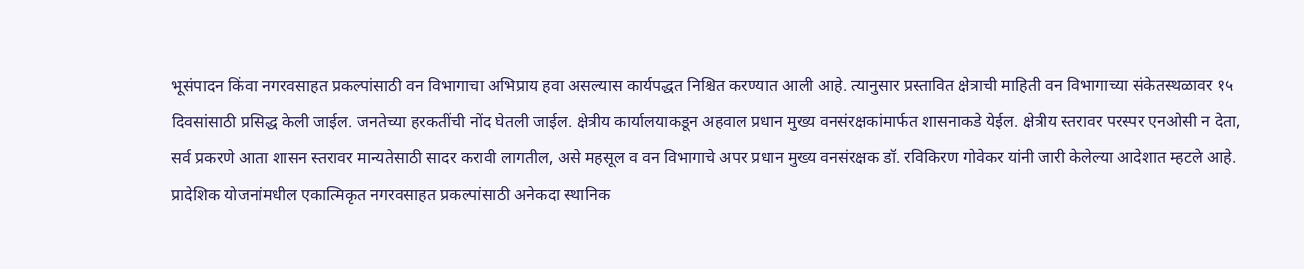भूसंपादन किंवा नगरवसाहत प्रकल्पांसाठी वन विभागाचा अभिप्राय हवा असल्यास कार्यपद्धत निश्चित करण्यात आली आहे. त्यानुसार प्रस्तावित क्षेत्राची माहिती वन विभागाच्या संकेतस्थळावर १५ दिवसांसाठी प्रसिद्ध केली जाईल. जनतेच्या हरकतींची नोंद घेतली जाईल. क्षेत्रीय कार्यालयाकडून अहवाल प्रधान मुख्य वनसंरक्षकांमार्फत शासनाकडे येईल. क्षेत्रीय स्तरावर परस्पर एनओसी न देता, सर्व प्रकरणे आता शासन स्तरावर मान्यतेसाठी सादर करावी लागतील, असे महसूल व वन विभागाचे अपर प्रधान मुख्य वनसंरक्षक डॉ. रविकिरण गोवेकर यांनी जारी केलेल्या आदेशात म्हटले आहे. प्रादेशिक योजनांमधील एकात्मिकृत नगरवसाहत प्रकल्पांसाठी अनेकदा स्थानिक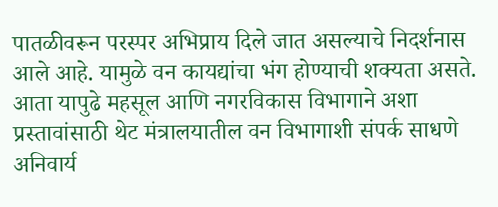पातळीवरून परस्पर अभिप्राय दिले जात असल्याचे निदर्शनास आले आहे. यामुळे वन कायद्यांचा भंग होण्याची शक्यता असते. आता यापुढे महसूल आणि नगरविकास विभागाने अशा प्रस्तावांसाठी थेट मंत्रालयातील वन विभागाशी संपर्क साधणे अनिवार्य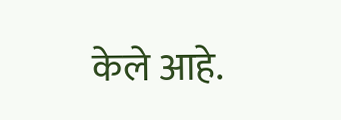केले आहे.